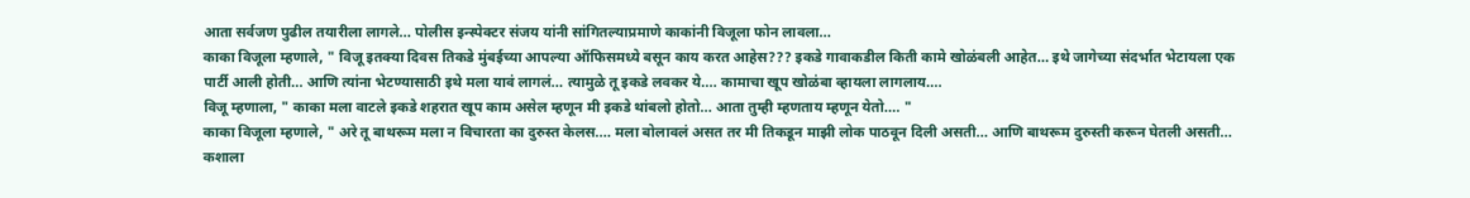आता सर्वजण पुढील तयारीला लागले... पोलीस इन्स्पेक्टर संजय यांनी सांगितल्याप्रमाणे काकांनी विजूला फोन लावला...
काका विजूला म्हणाले, " विजू इतक्या दिवस तिकडे मुंबईच्या आपल्या ऑफिसमध्ये बसून काय करत आहेस??? इकडे गावाकडील किती कामे खोळंबली आहेत... इथे जागेच्या संदर्भात भेटायला एक पार्टी आली होती... आणि त्यांना भेटण्यासाठी इथे मला यावं लागलं... त्यामुळे तू इकडे लवकर ये.... कामाचा खूप खोळंबा व्हायला लागलाय....
विजू म्हणाला, " काका मला वाटले इकडे शहरात खूप काम असेल म्हणून मी इकडे थांबलो होतो... आता तुम्ही म्हणताय म्हणून येतो.... "
काका विजूला म्हणाले, " अरे तू बाथरूम मला न विचारता का दुरुस्त केलस.... मला बोलावलं असत तर मी तिकडून माझी लोक पाठवून दिली असती... आणि बाथरूम दुरुस्ती करून घेतली असती... कशाला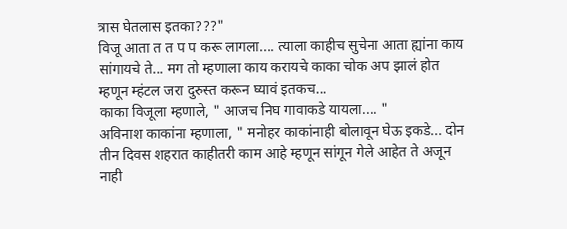त्रास घेतलास इतका???"
विजू आता त त प प करू लागला.... त्याला काहीच सुचेना आता ह्यांना काय सांगायचे ते... मग तो म्हणाला काय करायचे काका चोक अप झालं होत म्हणून म्हंटल जरा दुरुस्त करून घ्यावं इतकच...
काका विजूला म्हणाले, " आजच निघ गावाकडे यायला.... "
अविनाश काकांना म्हणाला, " मनोहर काकांनाही बोलावून घेऊ इकडे... दोन तीन दिवस शहरात काहीतरी काम आहे म्हणून सांगून गेले आहेत ते अजून नाही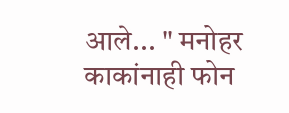आले... " मनोहर काकांनाही फोन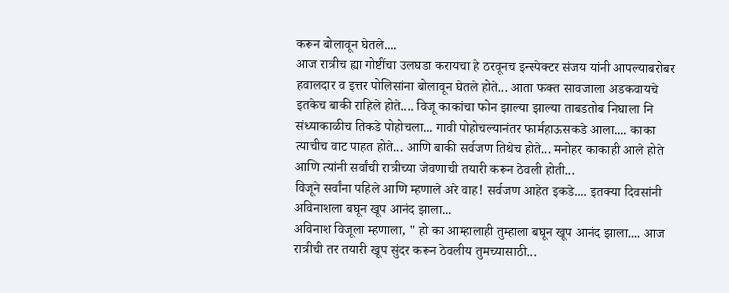करून बोलावून घेतले....
आज रात्रीच ह्या गोष्टींचा उलघडा करायचा हे ठरवूनच इन्स्पेक्टर संजय यांनी आपल्याबरोबर हवालदार व इत्तर पोलिसांना बोलावून घेतले होते... आता फक्त सावजाला अडकवायचे इतकेच बाकी राहिले होते.... विजू काकांचा फोन झाल्या झाल्या ताबडतोब निघाला नि संध्याकाळीच तिकडे पोहोचला... गावी पोहोचल्यानंतर फार्महाऊसकडे आला.... काका त्याचीच वाट पाहत होते... आणि बाकी सर्वजण तिथेच होते... मनोहर काकाही आले होते आणि त्यांनी सर्वांची रात्रीच्या जेवणाची तयारी करून ठेवली होती...
विजूने सर्वांना पहिले आणि म्हणाले अरे वाह! सर्वजण आहेत इकडे.... इतक्या दिवसांनी अविनाशला बघून खूप आनंद झाला...
अविनाश विजूला म्हणाला, " हो का आम्हालाही तुम्हाला बघून खूप आनंद झाला.... आज रात्रीची तर तयारी खूप सुंदर करून ठेवलीय तुमच्यासाठी...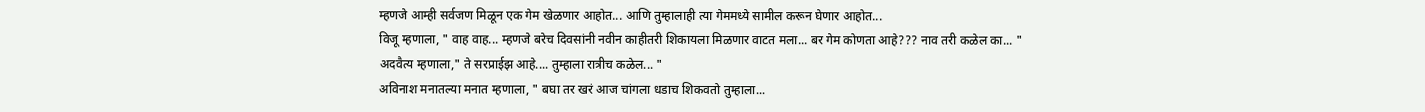म्हणजे आम्ही सर्वजण मिळून एक गेम खेळणार आहोत... आणि तुम्हालाही त्या गेममध्ये सामील करून घेणार आहोत...
विजू म्हणाला, " वाह वाह... म्हणजे बरेच दिवसांनी नवीन काहीतरी शिकायला मिळणार वाटत मला... बर गेम कोणता आहे??? नाव तरी कळेल का... "
अदवैत्य म्हणाला," ते सरप्राईझ आहे.... तुम्हाला रात्रीच कळेल... "
अविनाश मनातल्या मनात म्हणाला, " बघा तर खरं आज चांगला धडाच शिकवतो तुम्हाला...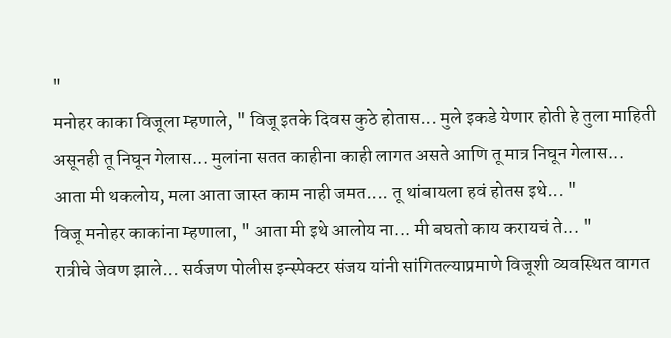"
मनोहर काका विजूला म्हणाले, " विजू इतके दिवस कुठे होतास... मुले इकडे येणार होती हे तुला माहिती असूनही तू निघून गेलास... मुलांना सतत काहीना काही लागत असते आणि तू मात्र निघून गेलास... आता मी थकलोय, मला आता जास्त काम नाही जमत.... तू थांबायला हवं होतस इथे... "
विजू मनोहर काकांना म्हणाला, " आता मी इथे आलोय ना... मी बघतो काय करायचं ते... "
रात्रीचे जेवण झाले... सर्वजण पोलीस इन्स्पेक्टर संजय यांनी सांगितल्याप्रमाणे विजूशी व्यवस्थित वागत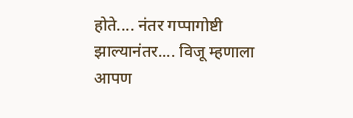होते.... नंतर गप्पागोष्टी झाल्यानंतर.... विजू म्हणाला आपण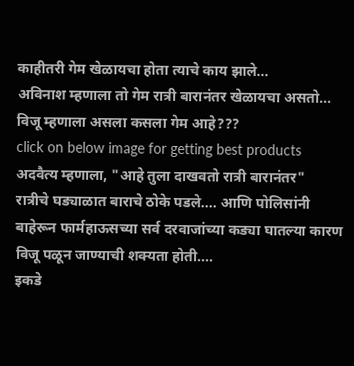काहीतरी गेम खेळायचा होता त्याचे काय झाले...
अविनाश म्हणाला तो गेम रात्री बारानंतर खेळायचा असतो...
विजू म्हणाला असला कसला गेम आहे???
click on below image for getting best products
अदवैत्य म्हणाला, "आहे तुला दाखवतो रात्री बारानंतर"
रात्रीचे घड्याळात बाराचे ठोके पडले.... आणि पोलिसांनी बाहेरून फार्महाऊसच्या सर्व दरवाजांच्या कड्या घातल्या कारण विजू पळून जाण्याची शक्यता होती....
इकडे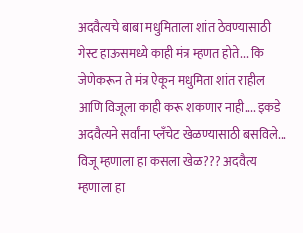अदवैत्यचे बाबा मधुमिताला शांत ठेवण्यासाठी गेस्ट हाऊसमध्ये काही मंत्र म्हणत होते... कि जेणेकरून ते मंत्र ऐकून मधुमिता शांत राहील आणि विजूला काही करू शकणार नाही.... इकडे अदवैत्यने सर्वांना प्लँचेट खेळण्यासाठी बसविले... विजू म्हणाला हा कसला खेळ??? अदवैत्य म्हणाला हा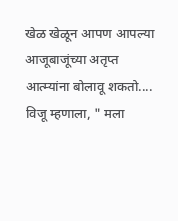खेळ खेळून आपण आपल्या आजूबाजूंच्या अतृप्त आत्म्यांना बोलावू शकतो.... विजू म्हणाला, " मला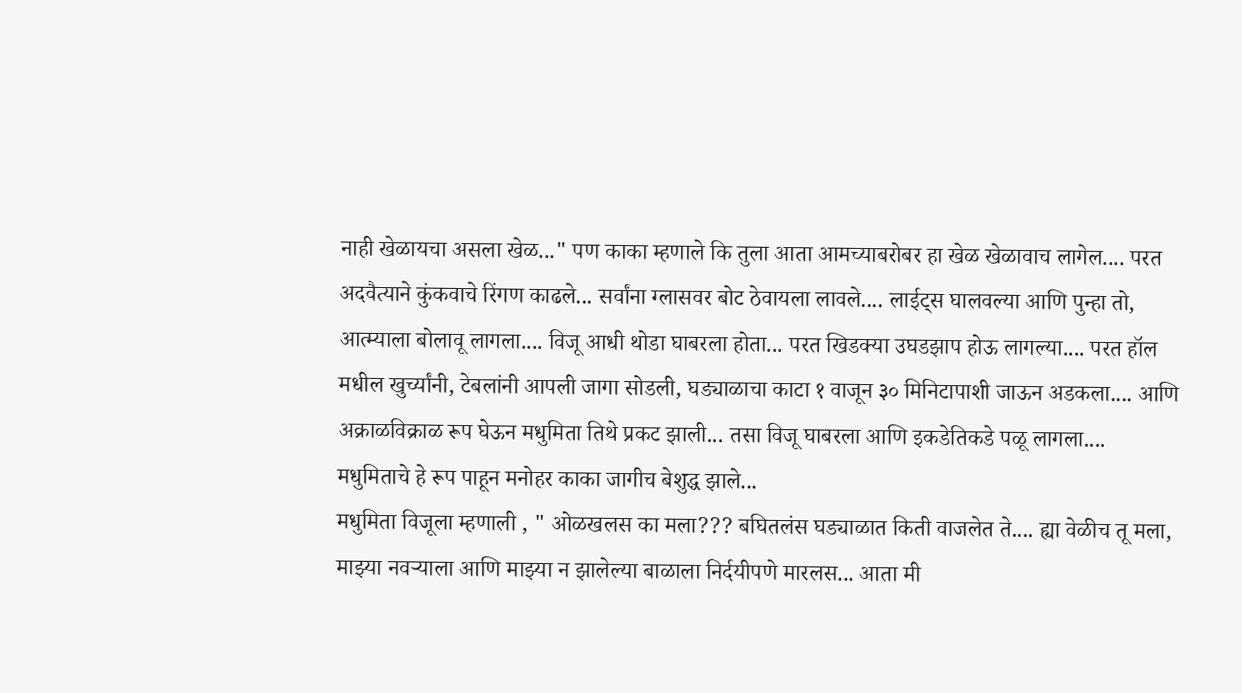नाही खेळायचा असला खेळ..." पण काका म्हणाले कि तुला आता आमच्याबरोबर हा खेळ खेळावाच लागेल.... परत अदवैत्याने कुंकवाचे रिंगण काढले... सर्वांना ग्लासवर बोट ठेवायला लावले.... लाईट्स घालवल्या आणि पुन्हा तो, आत्म्याला बोलावू लागला.... विजू आधी थोडा घाबरला होता... परत खिडक्या उघडझाप होऊ लागल्या.... परत हॉल मधील खुर्च्यांनी, टेबलांनी आपली जागा सोडली, घड्याळाचा काटा १ वाजून ३० मिनिटापाशी जाऊन अडकला.... आणि अक्राळविक्राळ रूप घेऊन मधुमिता तिथे प्रकट झाली... तसा विजू घाबरला आणि इकडेतिकडे पळू लागला....
मधुमिताचे हे रूप पाहून मनोहर काका जागीच बेशुद्ध झाले...
मधुमिता विजूला म्हणाली , " ओळखलस का मला??? बघितलंस घड्याळात किती वाजलेत ते.... ह्या वेळीच तू मला, माझ्या नवऱ्याला आणि माझ्या न झालेल्या बाळाला निर्दयीपणे मारलस... आता मी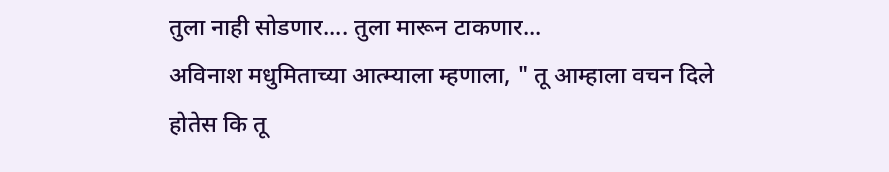तुला नाही सोडणार.... तुला मारून टाकणार...
अविनाश मधुमिताच्या आत्म्याला म्हणाला, " तू आम्हाला वचन दिले होतेस कि तू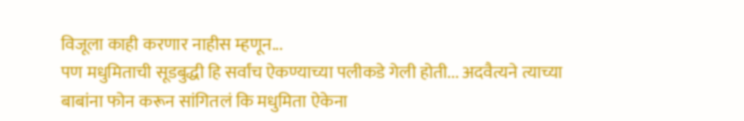विजूला काही करणार नाहीस म्हणून...
पण मधुमिताची सूडबुद्धी हि सर्वांच ऐकण्याच्या पलीकडे गेली होती... अदवैत्यने त्याच्या बाबांना फोन करून सांगितलं कि मधुमिता ऐकेना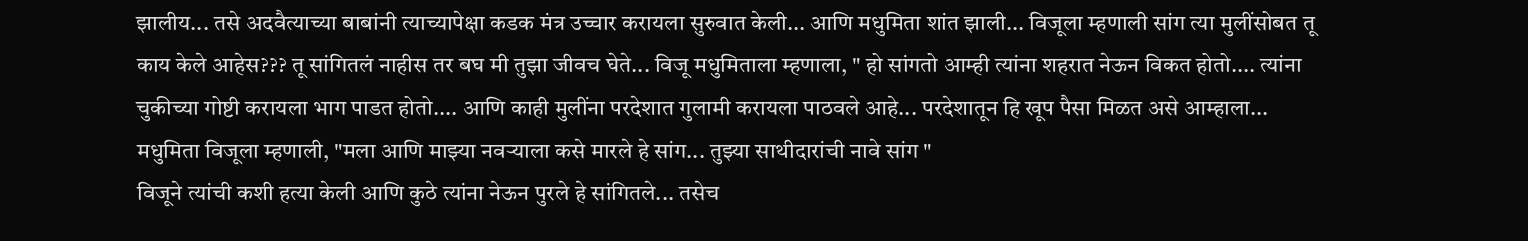झालीय... तसे अदवैत्याच्या बाबांनी त्याच्यापेक्षा कडक मंत्र उच्चार करायला सुरुवात केली... आणि मधुमिता शांत झाली... विजूला म्हणाली सांग त्या मुलींसोबत तू काय केले आहेस??? तू सांगितलं नाहीस तर बघ मी तुझा जीवच घेते... विजू मधुमिताला म्हणाला, " हो सांगतो आम्ही त्यांना शहरात नेऊन विकत होतो.... त्यांना चुकीच्या गोष्टी करायला भाग पाडत होतो.... आणि काही मुलींना परदेशात गुलामी करायला पाठवले आहे... परदेशातून हि खूप पैसा मिळत असे आम्हाला...
मधुमिता विजूला म्हणाली, "मला आणि माझ्या नवऱ्याला कसे मारले हे सांग... तुझ्या साथीदारांची नावे सांग "
विजूने त्यांची कशी हत्या केली आणि कुठे त्यांना नेऊन पुरले हे सांगितले... तसेच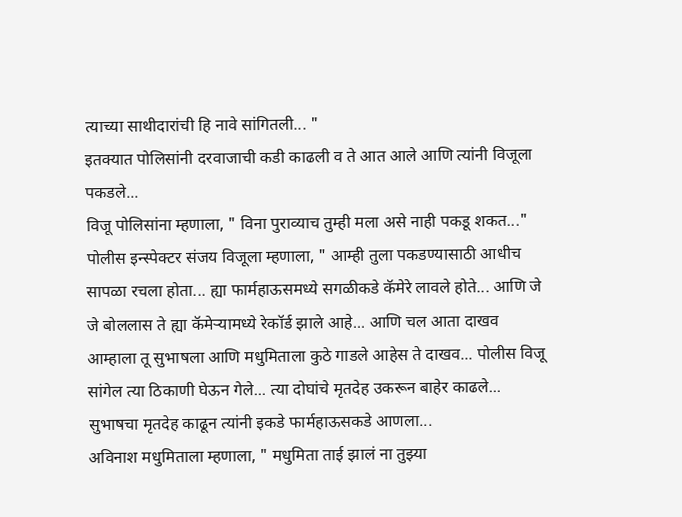त्याच्या साथीदारांची हि नावे सांगितली... "
इतक्यात पोलिसांनी दरवाजाची कडी काढली व ते आत आले आणि त्यांनी विजूला पकडले...
विजू पोलिसांना म्हणाला, " विना पुराव्याच तुम्ही मला असे नाही पकडू शकत..."
पोलीस इन्स्पेक्टर संजय विजूला म्हणाला, " आम्ही तुला पकडण्यासाठी आधीच सापळा रचला होता... ह्या फार्महाऊसमध्ये सगळीकडे कॅमेरे लावले होते... आणि जे जे बोललास ते ह्या कॅमेऱ्यामध्ये रेकॉर्ड झाले आहे... आणि चल आता दाखव आम्हाला तू सुभाषला आणि मधुमिताला कुठे गाडले आहेस ते दाखव... पोलीस विजू सांगेल त्या ठिकाणी घेऊन गेले... त्या दोघांचे मृतदेह उकरून बाहेर काढले... सुभाषचा मृतदेह काढून त्यांनी इकडे फार्महाऊसकडे आणला...
अविनाश मधुमिताला म्हणाला, " मधुमिता ताई झालं ना तुझ्या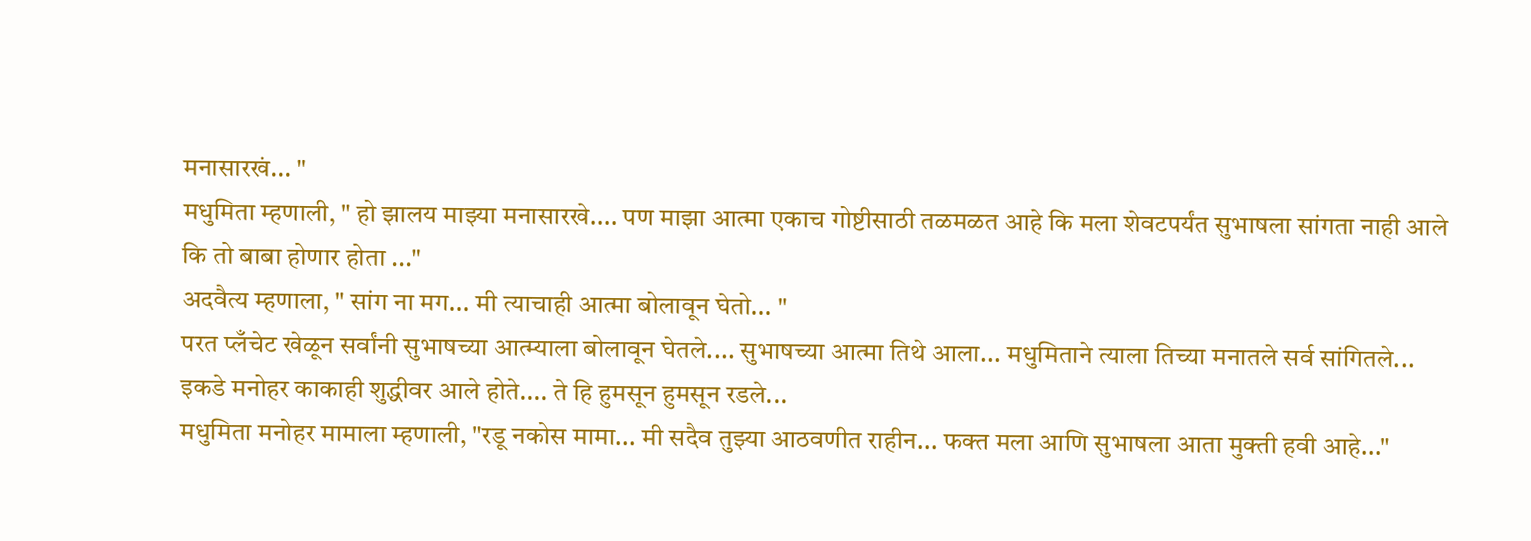मनासारखं... "
मधुमिता म्हणाली, " हो झालय माझ्या मनासारखे.... पण माझा आत्मा एकाच गोष्टीसाठी तळमळत आहे कि मला शेवटपर्यंत सुभाषला सांगता नाही आले कि तो बाबा होणार होता ..."
अदवैत्य म्हणाला, " सांग ना मग... मी त्याचाही आत्मा बोलावून घेतो... "
परत प्लँचेट खेळून सर्वांनी सुभाषच्या आत्म्याला बोलावून घेतले.... सुभाषच्या आत्मा तिथे आला... मधुमिताने त्याला तिच्या मनातले सर्व सांगितले... इकडे मनोहर काकाही शुद्धीवर आले होते.... ते हि हुमसून हुमसून रडले...
मधुमिता मनोहर मामाला म्हणाली, "रडू नकोस मामा... मी सदैव तुझ्या आठवणीत राहीन... फक्त मला आणि सुभाषला आता मुक्ती हवी आहे..."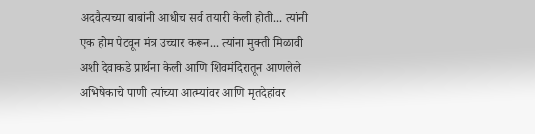अदवैत्यच्या बाबांनी आधीच सर्व तयारी केली होती... त्यांनी एक होम पेटवून मंत्र उच्चार करून... त्यांना मुक्ती मिळावी अशी देवाकडे प्रार्थना केली आणि शिवमंदिरातून आणलेले अभिषेकाचे पाणी त्यांच्या आत्म्यांवर आणि मृतदेहांवर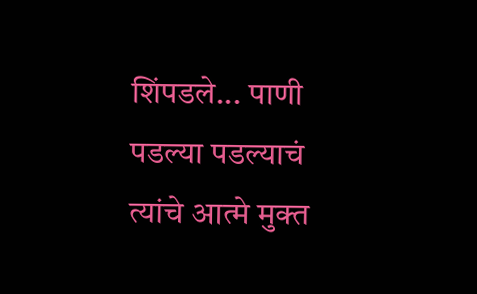शिंपडले... पाणी पडल्या पडल्याचं त्यांचे आत्मे मुक्त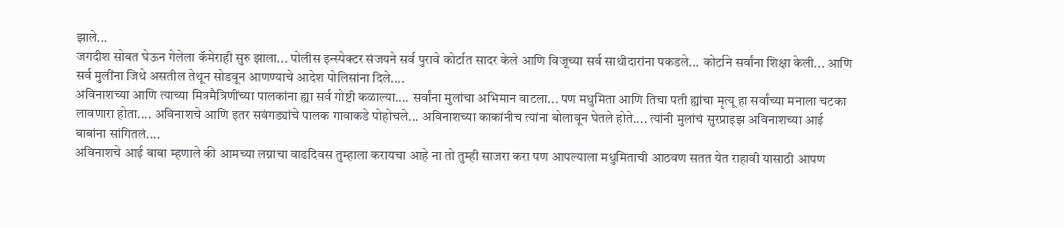झाले...
जगदीश सोबत घेऊन गेलेला कॅमेराही सुरु झाला... पोलीस इन्स्पेक्टर संजयने सर्व पुरावे कोर्टात सादर केले आणि विजूच्या सर्व साथीदारांना पकडले... कोर्टाने सर्वांना शिक्षा केली... आणि सर्व मुलींना जिथे असतील तेथून सोडवून आणण्याचे आदेश पोलिसांना दिले....
अविनाशच्या आणि त्याच्या मित्रमैत्रिणींच्या पालकांना ह्या सर्व गोष्टी कळाल्या.... सर्वांना मुलांचा अभिमान वाटला... पण मधुमिता आणि तिचा पती ह्यांचा मृत्यू हा सर्वांच्या मनाला चटका लावणारा होता.... अविनाशचे आणि इतर सवंगड्यांचे पालक गावाकडे पोहोचले... अविनाशच्या काकांनीच त्यांना बोलावून घेतले होते.... त्यांनी मुलांचं सुरप्राइझ अविनाशच्या आई बाबांना सांगितलं....
अविनाशचे आई बाबा म्हणाले की आमच्या लग्नाचा वाढदिवस तुम्हाला करायचा आहे ना तो तुम्ही साजरा करा पण आपल्याला मधुमिताची आठवण सतत येत राहावी यासाठी आपण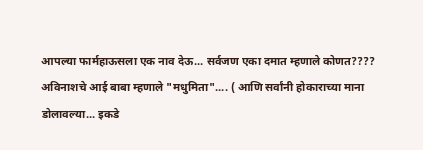आपल्या फार्महाऊसला एक नाव देऊ... सर्वजण एका दमात म्हणाले कोणत????
अविनाशचे आई बाबा म्हणाले "मधुमिता".... ( आणि सर्वांनी होकाराच्या माना डोलावल्या... इकडे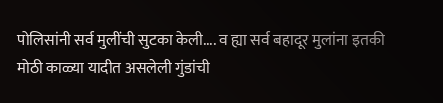पोलिसांनी सर्व मुलींची सुटका केली.... व ह्या सर्व बहादूर मुलांना इतकी मोठी काळ्या यादीत असलेली गुंडांची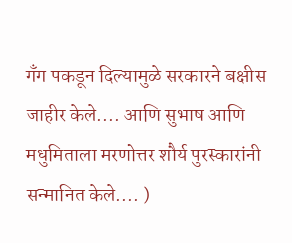गॅंग पकडून दिल्यामुळे सरकारने बक्षीस जाहीर केले.... आणि सुभाष आणि मधुमिताला मरणोत्तर शौर्य पुरस्कारांनी सन्मानित केले.... )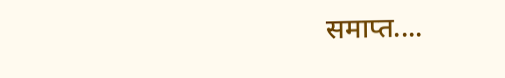समाप्त....